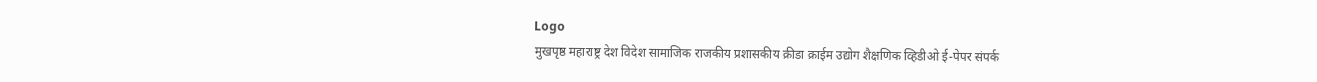Logo
मुखपृष्ठ महाराष्ट्र देश विदेश सामाजिक राजकीय प्रशासकीय क्रीडा क्राईम उद्योग शैक्षणिक व्हिडीओ ई-पेपर संपर्क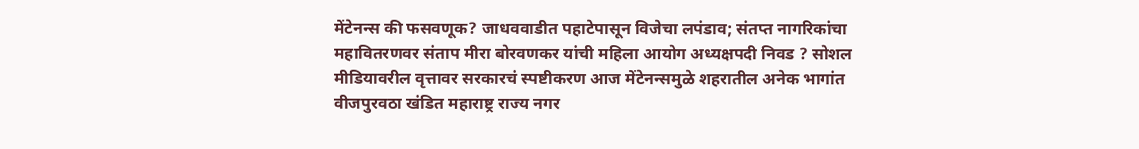मेंटेनन्स की फसवणूक? जाधववाडीत पहाटेपासून विजेचा लपंडाव; संतप्त नागरिकांचा महावितरणवर संताप मीरा बोरवणकर यांची महिला आयोग अध्यक्षपदी निवड ? सोशल मीडियावरील वृत्तावर सरकारचं स्पष्टीकरण आज मेंटेनन्समुळे शहरातील अनेक भागांत वीजपुरवठा खंडित महाराष्ट्र राज्य नगर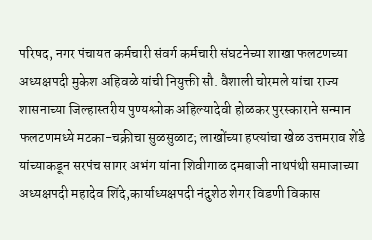परिषद, नगर पंचायत कर्मचारी संवर्ग कर्मचारी संघटनेच्या शाखा फलटणच्या अध्यक्षपदी मुकेश अहिवळे यांची नियुक्ती सौ. वैशाली चोरमले यांचा राज्य शासनाच्या जिल्हास्तरीय पुण्यश्लोक अहिल्यादेवी होळकर पुरस्काराने सन्मान फलटणमध्ये मटका-चक्रीचा सुळसुळाट; लाखोंच्या हप्त्यांचा खेळ उत्तमराव शेंडे यांच्याकडून सरपंच सागर अभंग यांना शिवीगाळ दमबाजी नाथपंथी समाजाच्या अध्यक्षपदी महादेव शिंदे,कार्याध्यक्षपदी नंदुशेठ शेगर विडणी विकास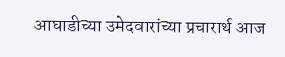आघाडीच्या उमेदवारांच्या प्रचारार्थ आज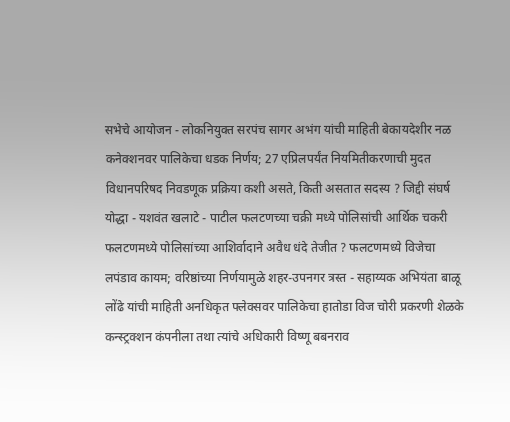सभेचे आयोजन - लोकनियुक्त सरपंच सागर अभंग यांची माहिती बेकायदेशीर नळ कनेक्शनवर पालिकेचा धडक निर्णय; 27 एप्रिलपर्यंत नियमितीकरणाची मुदत विधानपरिषद निवडणूक प्रक्रिया कशी असते, किती असतात सदस्य ? जिद्दी संघर्ष योद्धा - यशवंत खलाटे - पाटील फलटणच्या चक्री मध्ये पोलिसांची आर्थिक चकरी फलटणमध्ये पोलिसांच्या आशिर्वादाने अवैध धंदे तेजीत ? फलटणमध्ये विजेचा लपंडाव कायम; वरिष्ठांच्या निर्णयामुळे शहर-उपनगर त्रस्त - सहाय्यक अभियंता बाळू लोंढे यांची माहिती अनधिकृत फ्लेक्सवर पालिकेचा हातोडा विज चोरी प्रकरणी शेळके कन्स्ट्रक्शन कंपनीला तथा त्यांचे अधिकारी विष्णू बबनराव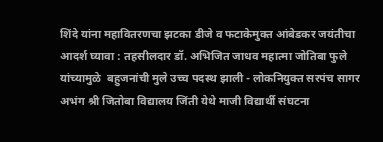शिंदे यांना महावितरणचा झटका डीजे व फटाकेमुक्त आंबेडकर जयंतीचा आदर्श घ्यावा : तहसीलदार डॉ. अभिजित जाधव महात्मा जोतिबा फुले यांच्यामुळे  बहुजनांची मुले उच्च पदस्थ झाली - लोकनियुक्त सरपंच सागर अभंग श्री जितोबा विद्यालय जिंती येथे माजी विद्यार्थी संघटना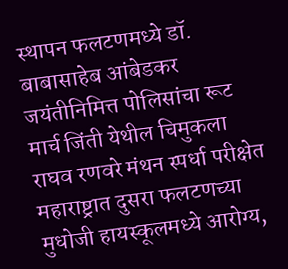स्थापन फलटणमध्ये डॉ. बाबासाहेब आंबेडकर जयंतीनिमित्त पोलिसांचा रूट मार्च जिंती येथील चिमुकला राघव रणवरे मंथन स्पर्धा परीक्षेत महाराष्ट्रात दुसरा फलटणच्या मुधोजी हायस्कूलमध्ये आरोग्य,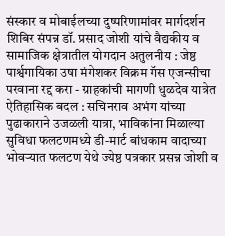संस्कार व मोबाईलच्या दुष्परिणामांवर मार्गदर्शन शिबिर संपन्न डॉ. प्रसाद जोशी यांचे वैद्यकीय व सामाजिक क्षेत्रातील योगदान अतुलनीय : जेष्ठ पार्श्वगायिका उषा मंगेशकर विक्रम गॅस एजन्सीचा परवाना रद्द करा - ग्राहकांची मागणी धुळदेव यात्रेत ऐतिहासिक बदल : सचिनराव अभंग यांच्या पुढाकाराने उजळली यात्रा, भाविकांना मिळाल्या सुविधा फलटणमध्ये डी-मार्ट बांधकाम वादाच्या भोवऱ्यात फलटण येथे ज्येष्ठ पत्रकार प्रसन्न जोशी व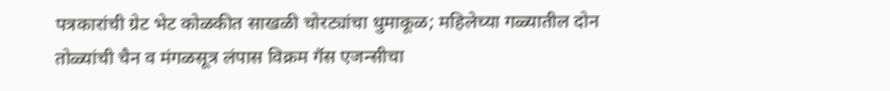पत्रकारांची ग्रेट भेट कोळकीत साखळी चोरट्यांचा धुमाकूळ; महिलेच्या गळ्यातील दोन तोळ्यांची चैन व मंगळसूत्र लंपास विक्रम गॅस एजन्सीचा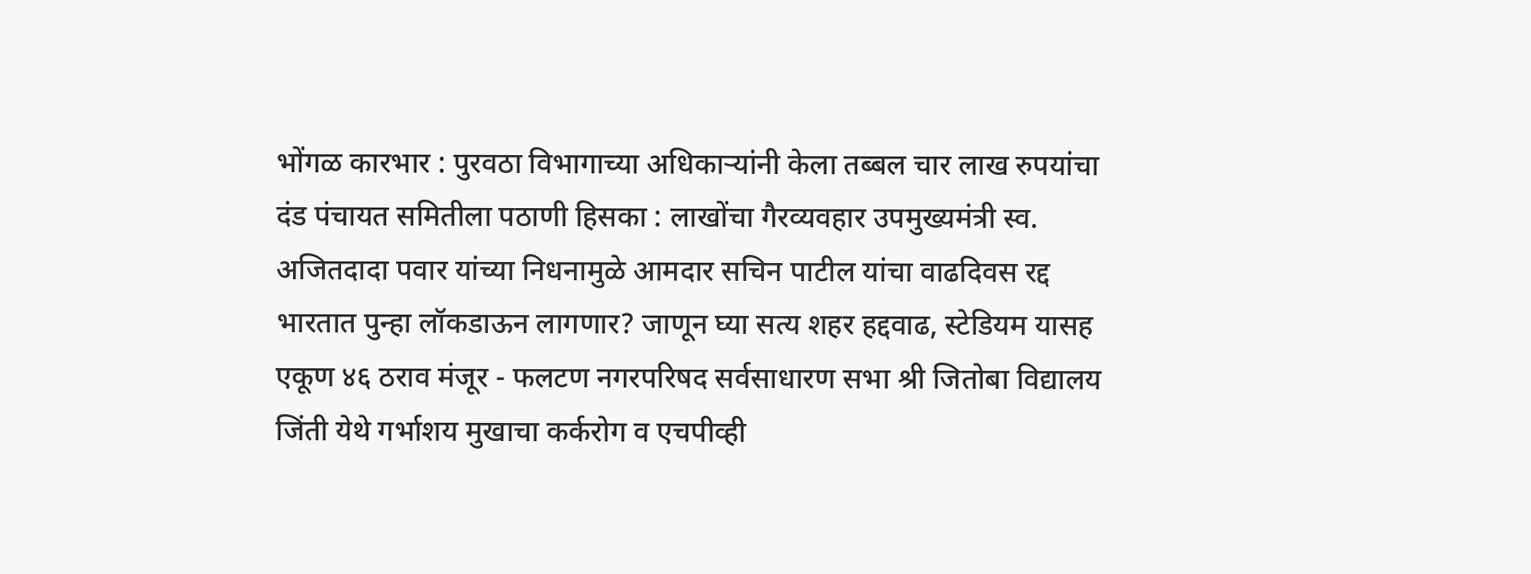भोंगळ कारभार : पुरवठा विभागाच्या अधिकाऱ्यांनी केला तब्बल चार लाख रुपयांचा दंड पंचायत समितीला पठाणी हिसका : लाखोंचा गैरव्यवहार उपमुख्यमंत्री स्व. अजितदादा पवार यांच्या निधनामुळे आमदार सचिन पाटील यांचा वाढदिवस रद्द भारतात पुन्हा लॉकडाऊन लागणार? जाणून घ्या सत्य शहर हद्दवाढ, स्टेडियम यासह एकूण ४६ ठराव मंजूर - फलटण नगरपरिषद सर्वसाधारण सभा श्री जितोबा विद्यालय जिंती येथे गर्भाशय मुखाचा कर्करोग व एचपीव्ही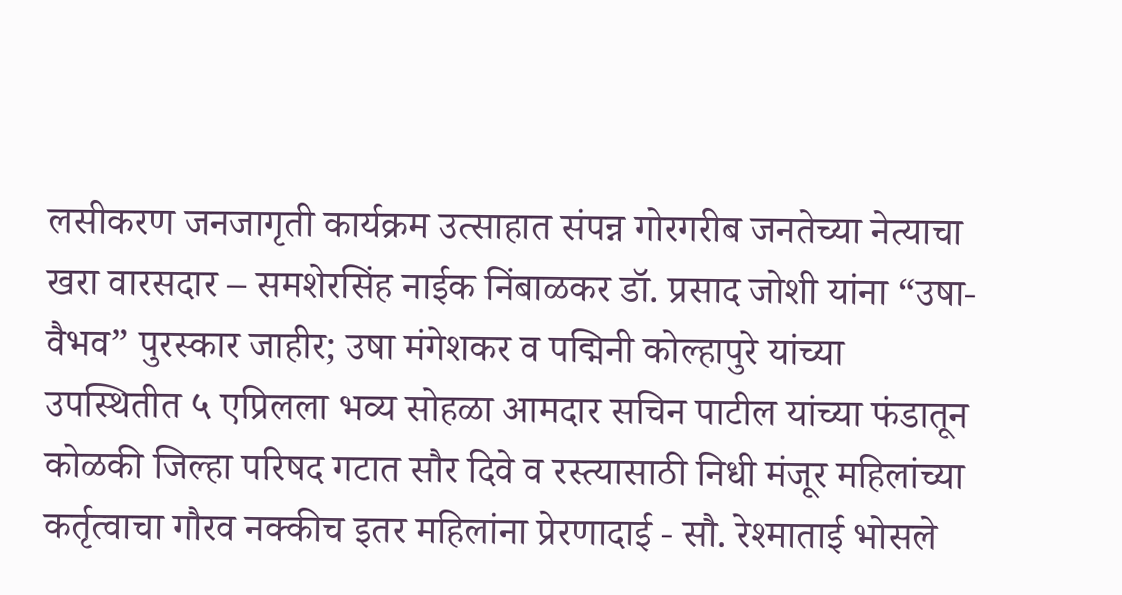लसीकरण जनजागृती कार्यक्रम उत्साहात संपन्न गोरगरीब जनतेच्या नेत्याचा खरा वारसदार – समशेरसिंह नाईक निंबाळकर डॉ. प्रसाद जोशी यांना “उषा-वैभव” पुरस्कार जाहीर; उषा मंगेशकर व पद्मिनी कोल्हापुरे यांच्या उपस्थितीत ५ एप्रिलला भव्य सोहळा आमदार सचिन पाटील यांच्या फंडातून कोळकी जिल्हा परिषद गटात सौर दिवे व रस्त्यासाठी निधी मंजूर महिलांच्या कर्तृत्वाचा गौरव नक्कीच इतर महिलांना प्रेरणादाई - सौ. रेश्माताई भोसले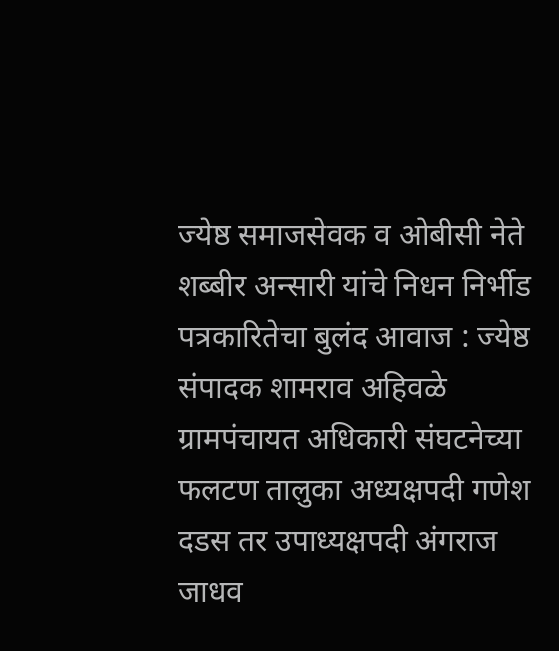ज्येष्ठ समाजसेवक व ओबीसी नेते शब्बीर अन्सारी यांचे निधन निर्भीड पत्रकारितेचा बुलंद आवाज : ज्येष्ठ संपादक शामराव अहिवळे ग्रामपंचायत अधिकारी संघटनेच्या फलटण तालुका अध्यक्षपदी गणेश दडस तर उपाध्यक्षपदी अंगराज जाधव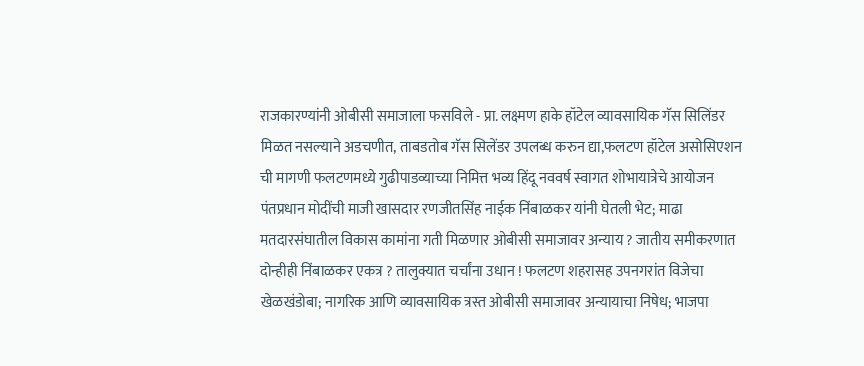राजकारण्यांनी ओबीसी समाजाला फसविले - प्रा. लक्ष्मण हाके हॉटेल व्यावसायिक गॅस सिलिंडर मिळत नसल्याने अडचणीत, ताबडतोब गॅस सिलेंडर उपलब्ध करुन द्या,फलटण हॉटेल असोसिएशन ची मागणी फलटणमध्ये गुढीपाडव्याच्या निमित्त भव्य हिंदू नववर्ष स्वागत शोभायात्रेचे आयोजन पंतप्रधान मोदींची माजी खासदार रणजीतसिंह नाईक निंबाळकर यांनी घेतली भेट; माढा मतदारसंघातील विकास कामांना गती मिळणार ओबीसी समाजावर अन्याय ? जातीय समीकरणात दोन्हीही निंबाळकर एकत्र ? तालुक्यात चर्चांना उधान ! फलटण शहरासह उपनगरांत विजेचा खेळखंडोबा; नागरिक आणि व्यावसायिक त्रस्त ओबीसी समाजावर अन्यायाचा निषेध; भाजपा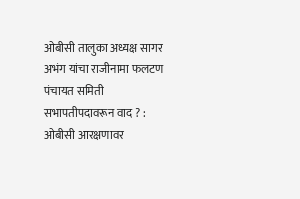ओबीसी तालुका अध्यक्ष सागर अभंग यांचा राजीनामा फलटण पंचायत समिती सभापतीपदावरून वाद ? : ओबीसी आरक्षणावर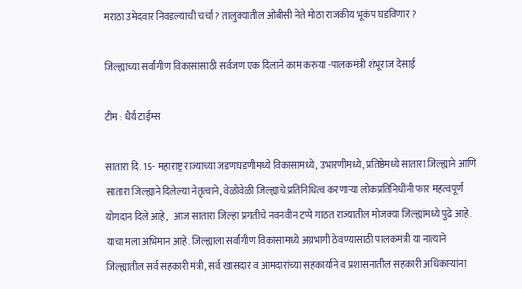मराठा उमेदवार निवडल्याची चर्चा ? तालुक्यातील ओबीसी नेते मोठा राजकीय भूकंप घडविणार ?

जिल्ह्याच्या सर्वांगीण विकासासाठी सर्वजण एक दिलाने काम करुया -पालकमंत्री शंभूराज देसाई

टीम : धैर्य टाईम्स

सातारा दि. 15- महाराष्ट्र राज्याच्या जडणघडणीमध्ये विकासामध्ये, उभारणीमध्ये, प्रतिष्ठेमध्ये सातारा जिल्ह्याने आणि सातारा जिल्ह्याने दिलेल्या नेतृत्वाने, वेळोवेळी जिल्ह्याचे प्रतिनिधित्व करणाऱ्या लोकप्रतिनिधींनी फार महत्वपूर्ण योगदान दिले आहे,   आज सातारा जिल्हा प्रगतीचे नवनवीन टप्पे गाठत राज्यातील मोजक्या जिल्ह्यांमध्ये पुढे आहे.  याचा मला अभिमान आहे. जिल्ह्याला सर्वांगीण विकासामध्ये अग्रभागी ठेवण्यासाठी पालकमंत्री या नात्याने जिल्ह्यातील सर्व सहकारी मंत्री, सर्व खासदार व आमदारांच्या सहकार्याने व प्रशासनातील सहकारी अधिकाऱ्यांना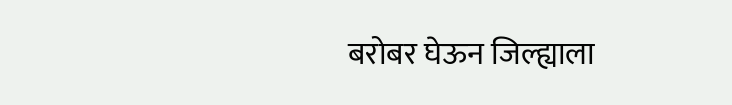बरोबर घेऊन जिल्ह्याला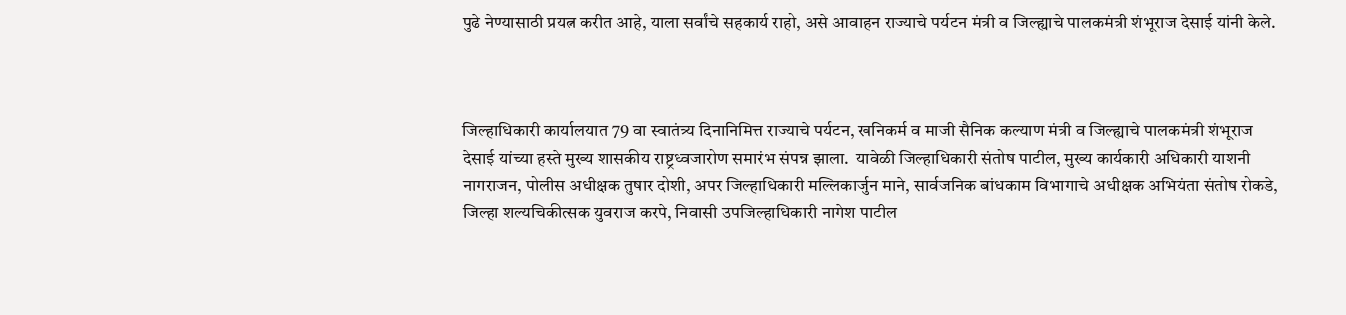पुढे नेण्यासाठी प्रयत्न करीत आहे, याला सर्वांचे सहकार्य राहो, असे आवाहन राज्याचे पर्यटन मंत्री व जिल्ह्याचे पालकमंत्री शंभूराज देसाई यांनी केले.



जिल्हाधिकारी कार्यालयात 79 वा स्वातंत्र्य दिनानिमित्त राज्याचे पर्यटन, खनिकर्म व माजी सैनिक कल्याण मंत्री व जिल्ह्याचे पालकमंत्री शंभूराज देसाई यांच्या हस्ते मुख्य शासकीय राष्ट्रध्वजारोण समारंभ संपन्न झाला.  यावेळी जिल्हाधिकारी संतोष पाटील, मुख्य कार्यकारी अधिकारी याशनी नागराजन, पोलीस अधीक्षक तुषार दोशी, अपर जिल्हाधिकारी मल्लिकार्जुन माने, सार्वजनिक बांधकाम विभागाचे अधीक्षक अभियंता संतोष रोकडे, जिल्हा शल्यचिकीत्सक युवराज करपे, निवासी उपजिल्हाधिकारी नागेश पाटील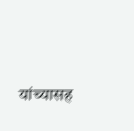यांच्यासह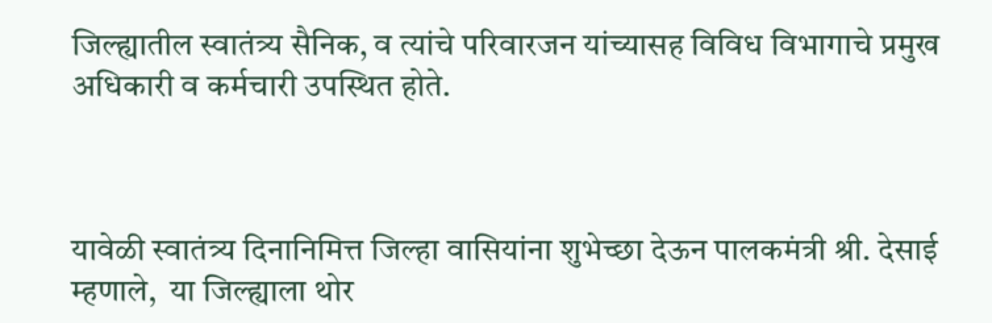जिल्ह्यातील स्वातंत्र्य सैनिक, व त्यांचे परिवारजन यांच्यासह विविध विभागाचे प्रमुख अधिकारी व कर्मचारी उपस्थित होते.



यावेळी स्वातंत्र्य दिनानिमित्त जिल्हा वासियांना शुभेच्छा देऊन पालकमंत्री श्री. देसाई म्हणाले,  या जिल्ह्याला थोर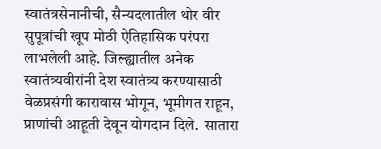स्वातंत्रसेनानीची, सैन्यदलातील थोर वीर सुपूत्रांची खूप मोठी ऐतिहासिक परंपरा लाभलेली आहे. जिल्ह्यातील अनेक स्वातंत्र्यवीरांनी देश स्वातंत्र्य करण्यासाठी वेळप्रसंगी कारावास भोगून, भूमीगत राहून, प्राणांची आहूती देवून योगदान दिले.  सातारा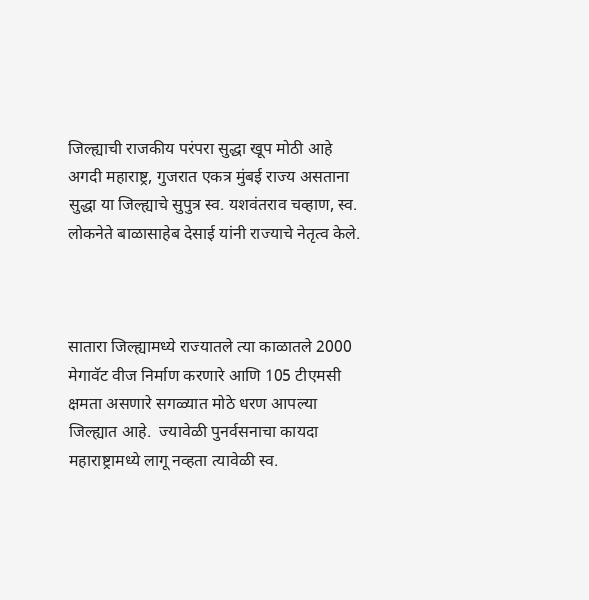जिल्ह्याची राजकीय परंपरा सुद्धा खूप मोठी आहे अगदी महाराष्ट्र, गुजरात एकत्र मुंबई राज्य असताना सुद्धा या जिल्ह्याचे सुपुत्र स्व. यशवंतराव चव्हाण, स्व. लोकनेते बाळासाहेब देसाई यांनी राज्याचे नेतृत्व केले.



सातारा जिल्ह्यामध्ये राज्यातले त्या काळातले 2000 मेगावॅट वीज निर्माण करणारे आणि 105 टीएमसी क्षमता असणारे सगळ्यात मोठे धरण आपल्या जिल्ह्यात आहे.  ज्यावेळी पुनर्वसनाचा कायदा महाराष्ट्रामध्ये लागू नव्हता त्यावेळी स्व.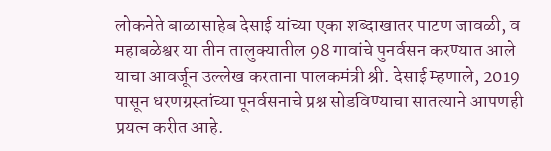लोकनेते बाळासाहेब देसाई यांच्या एका शब्दाखातर पाटण जावळी, व महाबळेश्वर या तीन तालुक्यातील 98 गावांचे पुनर्वसन करण्यात आले याचा आवर्जून उल्लेख करताना पालकमंत्री श्री. देसाई म्हणाले, 2019 पासून धरणग्रस्तांच्या पूनर्वसनाचे प्रश्न सोडविण्याचा सातत्याने आपणही प्रयत्न करीत आहे.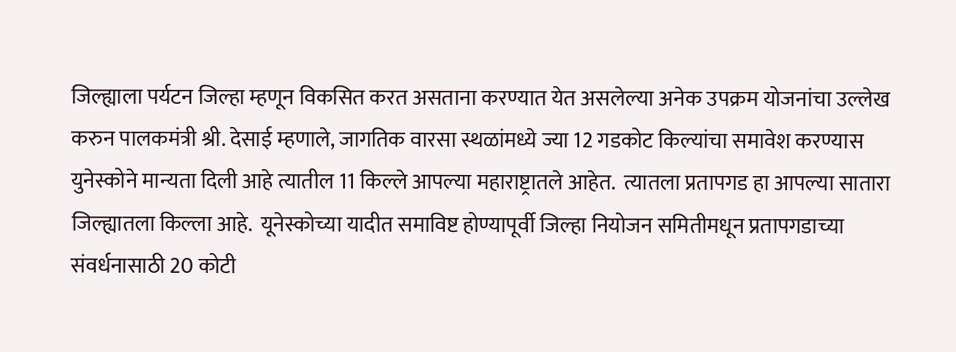जिल्ह्याला पर्यटन जिल्हा म्हणून विकसित करत असताना करण्यात येत असलेल्या अनेक उपक्रम योजनांचा उल्लेख करुन पालकमंत्री श्री. देसाई म्हणाले, जागतिक वारसा स्थळांमध्ये ज्या 12 गडकोट किल्यांचा समावेश करण्यास युनेस्कोने मान्यता दिली आहे त्यातील 11 किल्ले आपल्या महाराष्ट्रातले आहेत.  त्यातला प्रतापगड हा आपल्या सातारा जिल्ह्यातला किल्ला आहे.  यूनेस्कोच्या यादीत समाविष्ट होण्यापूर्वी जिल्हा नियोजन समितीमधून प्रतापगडाच्या संवर्धनासाठी 20 कोटी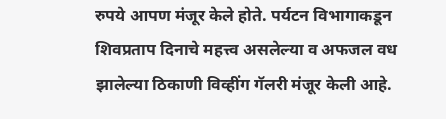रुपये आपण मंजूर केले होते. पर्यटन विभागाकडून शिवप्रताप दिनाचे महत्त्व असलेल्या व अफजल वध झालेल्या ठिकाणी विव्हींग गॅलरी मंजूर केली आहे.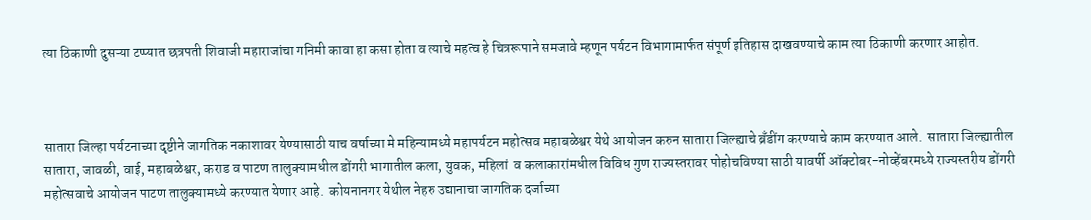त्या ठिकाणी दुसऱ्या टप्प्यात छत्रपती शिवाजी महाराजांचा गनिमी कावा हा कसा होता व त्याचे महत्व हे चित्ररूपाने समजावे म्हणून पर्यटन विभागामार्फत संपूर्ण इतिहास दाखवण्याचे काम त्या ठिकाणी करणार आहोत.



सातारा जिल्हा पर्यटनाच्या दृष्टीने जागतिक नकाशावर येण्यासाठी याच वर्षाच्या मे महिन्यामध्ये महापर्यटन महोत्सव महाबळेश्वर येथे आयोजन करुन सातारा जिल्ह्याचे ब्रँडींग करण्याचे काम करण्यात आले.  सातारा जिल्ह्यातील सातारा, जावळी, वाई, महाबळेश्वर, कराड व पाटण तालुक्यामधील डोंगरी भागातील कला, युवक, महिलां  व कलाकारांमधील विविध गुण राज्यस्तरावर पोहोचविण्या साठी यावर्षी ऑक्टोबर-नोव्हेंबरमध्ये राज्यस्तरीय डोंगरी महोत्सवाचे आयोजन पाटण तालुक्यामध्ये करण्यात येणार आहे.  कोयनानगर येथील नेहरु उद्यानाचा जागतिक दर्जाच्या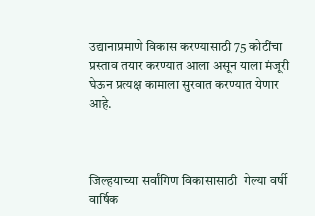उद्यानाप्रमाणे विकास करण्यासाठी 75 कोटींचा प्रस्ताव तयार करण्यात आला असून याला मंजूरी घेऊन प्रत्यक्ष कामाला सुरवात करण्यात येणार आहे.



जिल्हयाच्या सर्वांगिण विकासासाठी  गेल्या वर्षी वार्षिक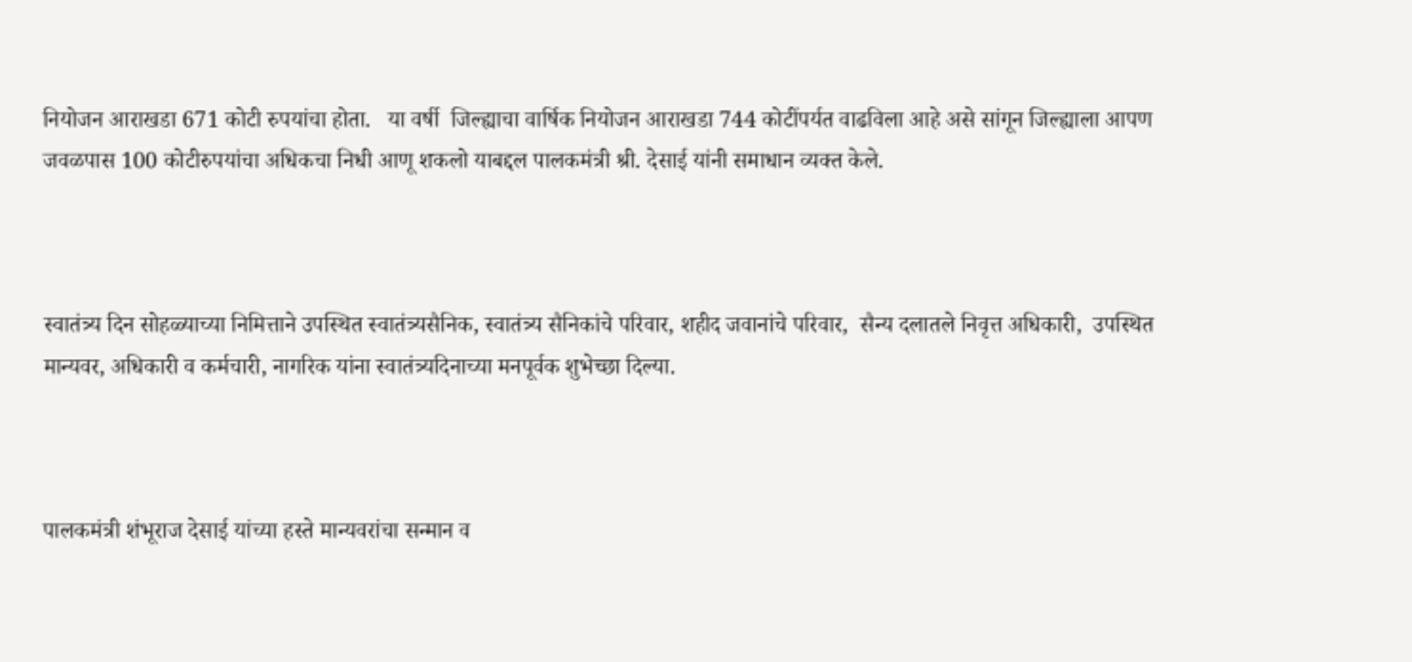नियोजन आराखडा 671 कोटी रुपयांचा होता.   या वर्षी  जिल्ह्याचा वार्षिक नियोजन आराखडा 744 कोटींपर्यत वाढविला आहे असे सांगून जिल्ह्याला आपण जवळपास 100 कोटीरुपयांचा अधिकचा निधी आणू शकलो याबद्दल पालकमंत्री श्री. देसाई यांनी समाधान व्यक्त केले.



स्वातंत्र्य दिन सोहळ्याच्या निमित्ताने उपस्थित स्वातंत्र्यसैनिक, स्वातंत्र्य सैनिकांचे परिवार, शहीद जवानांचे परिवार,  सैन्य दलातले निवृत्त अधिकारी,  उपस्थित मान्यवर, अधिकारी व कर्मचारी, नागरिक यांना स्वातंत्र्यदिनाच्या मनपूर्वक शुभेच्छा दिल्या.



पालकमंत्री शंभूराज देसाई यांच्या हस्ते मान्यवरांचा सन्मान व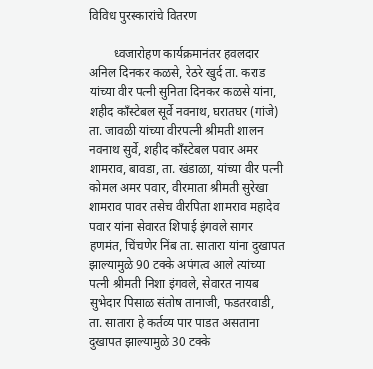विविध पुरस्कारांचे वितरण

        ध्वजारोहण कार्यक्रमानंतर हवलदार अनिल दिनकर कळसे, रेठरे खुर्द ता. कराड यांच्या वीर पत्नी सुनिता दिनकर कळसे यांना, शहीद काँस्टेबल सूर्वे नवनाथ, घरातघर (गांजे) ता. जावळी यांच्या वीरपत्नी श्रीमती शालन नवनाथ सुर्वे, शहीद काँस्टेबल पवार अमर शामराव, बावडा, ता. खंडाळा, यांच्या वीर पत्नी कोमल अमर पवार, वीरमाता श्रीमती सुरेखा शामराव पावर तसेच वीरपिता शामराव महादेव पवार यांना सेवारत शिपाई इंगवले सागर हणमंत, चिंचणेर निंब ता. सातारा यांना दुखापत झाल्यामुळे 90 टक्के अपंगत्व आले त्यांच्या पत्नी श्रीमती निशा इंगवले, सेवारत नायब सुभेदार पिसाळ संतोष तानाजी, फडतरवाडी, ता. सातारा हे कर्तव्य पार पाडत असताना दुखापत झाल्यामुळे 30 टक्के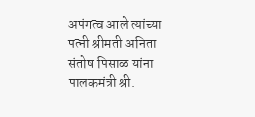अपंगत्व आले त्यांच्या पत्नी श्रीमती अनिता संतोष पिसाळ यांना पालकमंत्री श्री.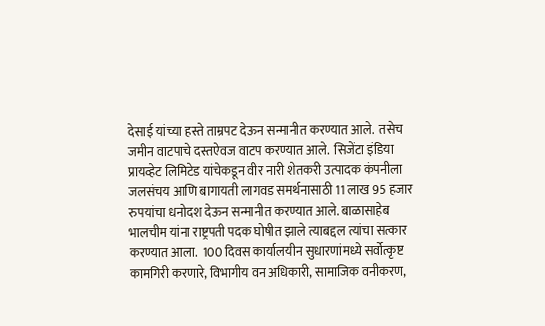देसाई यांच्या हस्ते ताम्रपट देऊन सन्मानीत करण्यात आले.  तसेच जमीन वाटपाचे दस्तऐवज वाटप करण्यात आले.  सिजेंटा इंडिया प्रायव्हेट लिमिटेड यांचेकडून वीर नारी शेतकरी उत्पादक कंपनीला जलसंचय आणि बागायती लागवड समर्थनासाठी 11 लाख 95 हजार रुपयांचा धनोदश देऊन सन्मानीत करण्यात आले. बाळासाहेब भालचीम यांना राष्ट्रपती पदक घोषीत झाले त्याबद्दल त्यांचा सत्कार करण्यात आला.  100 दिवस कार्यालयीन सुधारणांमध्ये सर्वोत्कृष्ट कामगिरी करणारे, विभागीय वन अधिकारी, सामाजिक वनीकरण,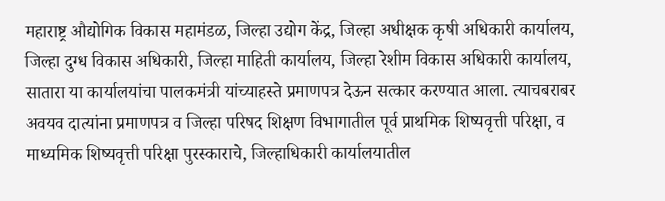महाराष्ट्र औद्योगिक विकास महामंडळ, जिल्हा उद्योग केंद्र, जिल्हा अधीक्षक कृषी अधिकारी कार्यालय, जिल्हा दुग्ध विकास अधिकारी, जिल्हा माहिती कार्यालय, जिल्हा रेशीम विकास अधिकारी कार्यालय, सातारा या कार्यालयांचा पालकमंत्री यांच्याहस्ते प्रमाणपत्र देऊन सत्कार करण्यात आला. त्याचबराबर अवयव दात्यांना प्रमाणपत्र व जिल्हा परिषद शिक्षण विभागातील पूर्व प्राथमिक शिष्यवृत्ती परिक्षा, व माध्यमिक शिष्यवृत्ती परिक्षा पुरस्काराचे, जिल्हाधिकारी कार्यालयातील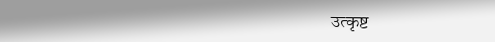उत्कृष्ट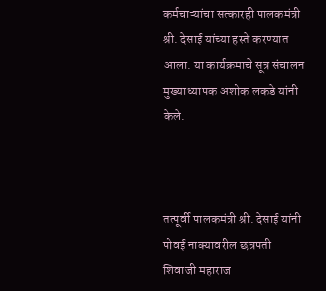कर्मचाऱ्यांचा सत्कारही पालकमंत्री श्री. देसाई यांच्या हस्ते करण्यात आला. या कार्यक्रमाचे सूत्र संचालन मुख्याध्यापक अशोक लकडे यांनी केले.



तत्पूर्वी पालकमंत्री श्री. देसाई यांनी पोवई नाक्यावरील छत्रपती शिवाजी महाराज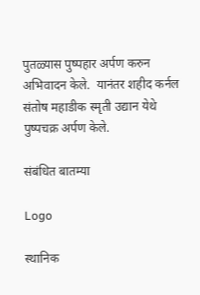पुतळ्यास पुष्पहार अर्पण करुन अभिवादन केले.  यानंतर शहीद कर्नल संतोष महाडीक स्मृती उद्यान येथे पुष्पचक्र अर्पण केले.

संबंधित बातम्या

Logo

स्थानिक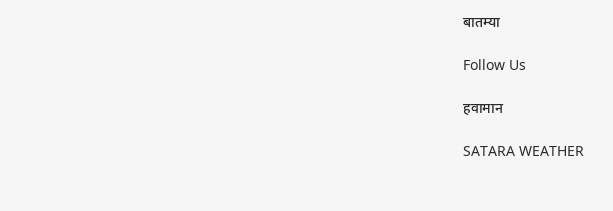बातम्या

Follow Us

हवामान

SATARA WEATHER